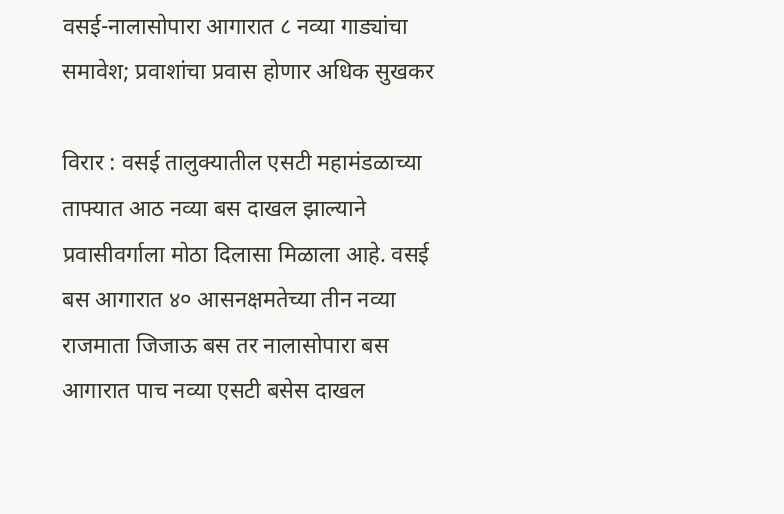वसई-नालासोपारा आगारात ८ नव्या गाड्यांचा समावेश; प्रवाशांचा प्रवास होणार अधिक सुखकर

विरार : वसई तालुक्यातील एसटी महामंडळाच्या ताफ्यात आठ नव्या बस दाखल झाल्याने प्रवासीवर्गाला मोठा दिलासा मिळाला आहे. वसई बस आगारात ४० आसनक्षमतेच्या तीन नव्या राजमाता जिजाऊ बस तर नालासोपारा बस आगारात पाच नव्या एसटी बसेस दाखल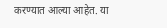करण्यात आल्या आहेत. या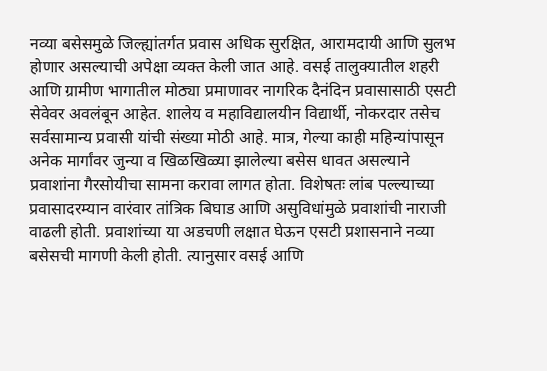नव्या बसेसमुळे जिल्ह्यांतर्गत प्रवास अधिक सुरक्षित, आरामदायी आणि सुलभ होणार असल्याची अपेक्षा व्यक्त केली जात आहे. वसई तालुक्यातील शहरी आणि ग्रामीण भागातील मोठ्या प्रमाणावर नागरिक दैनंदिन प्रवासासाठी एसटी सेवेवर अवलंबून आहेत. शालेय व महाविद्यालयीन विद्यार्थी, नोकरदार तसेच सर्वसामान्य प्रवासी यांची संख्या मोठी आहे. मात्र, गेल्या काही महिन्यांपासून अनेक मार्गांवर जुन्या व खिळखिळ्या झालेल्या बसेस धावत असल्याने प्रवाशांना गैरसोयीचा सामना करावा लागत होता. विशेषतः लांब पल्ल्याच्या प्रवासादरम्यान वारंवार तांत्रिक बिघाड आणि असुविधांमुळे प्रवाशांची नाराजी वाढली होती. प्रवाशांच्या या अडचणी लक्षात घेऊन एसटी प्रशासनाने नव्या बसेसची मागणी केली होती. त्यानुसार वसई आणि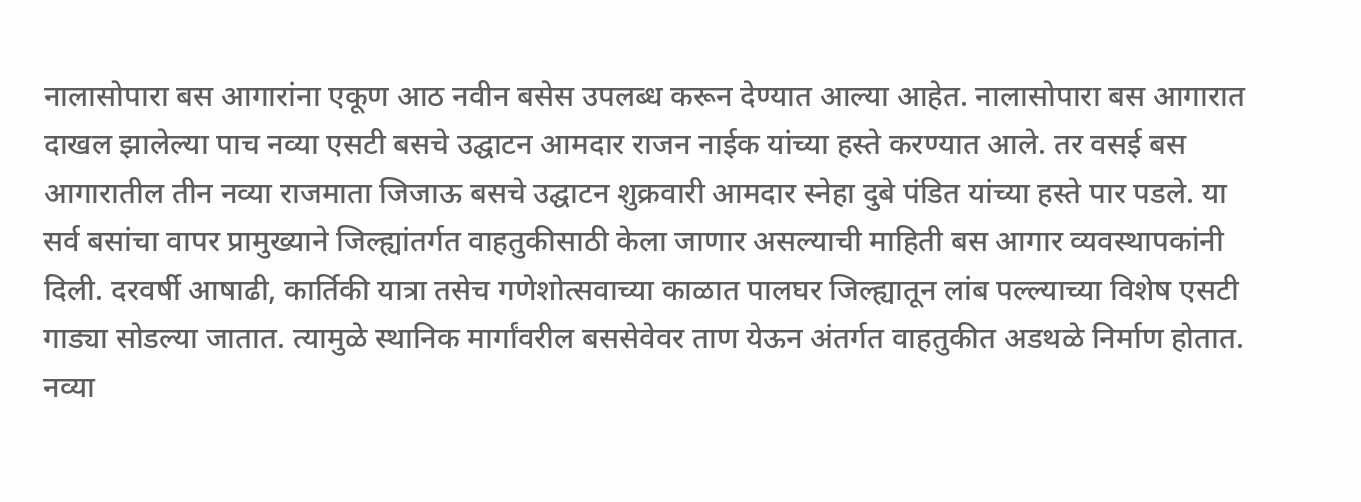नालासोपारा बस आगारांना एकूण आठ नवीन बसेस उपलब्ध करून देण्यात आल्या आहेत. नालासोपारा बस आगारात दाखल झालेल्या पाच नव्या एसटी बसचे उद्घाटन आमदार राजन नाईक यांच्या हस्ते करण्यात आले. तर वसई बस आगारातील तीन नव्या राजमाता जिजाऊ बसचे उद्घाटन शुक्रवारी आमदार स्नेहा दुबे पंडित यांच्या हस्ते पार पडले. या सर्व बसांचा वापर प्रामुख्याने जिल्ह्यांतर्गत वाहतुकीसाठी केला जाणार असल्याची माहिती बस आगार व्यवस्थापकांनी दिली. दरवर्षी आषाढी, कार्तिकी यात्रा तसेच गणेशोत्सवाच्या काळात पालघर जिल्ह्यातून लांब पल्ल्याच्या विशेष एसटी गाड्या सोडल्या जातात. त्यामुळे स्थानिक मार्गांवरील बससेवेवर ताण येऊन अंतर्गत वाहतुकीत अडथळे निर्माण होतात. नव्या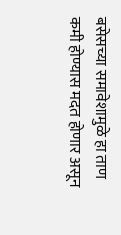बसेसच्या समावेशामुळे हा ताण कमी होण्यास मदत होणार असून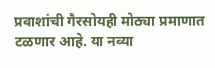प्रवाशांची गैरसोयही मोठ्या प्रमाणात टळणार आहे. या नव्या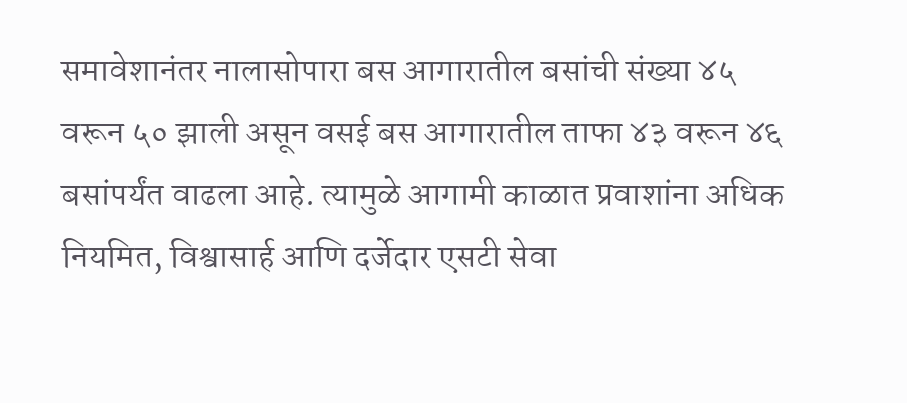समावेशानंतर नालासोपारा बस आगारातील बसांची संख्या ४५ वरून ५० झाली असून वसई बस आगारातील ताफा ४३ वरून ४६ बसांपर्यंत वाढला आहे. त्यामुळे आगामी काळात प्रवाशांना अधिक नियमित, विश्वासार्ह आणि दर्जेदार एसटी सेवा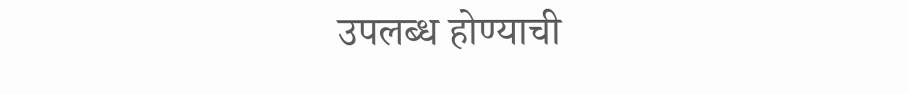उपलब्ध होण्याची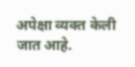अपेक्षा व्यक्त केली जात आहे.